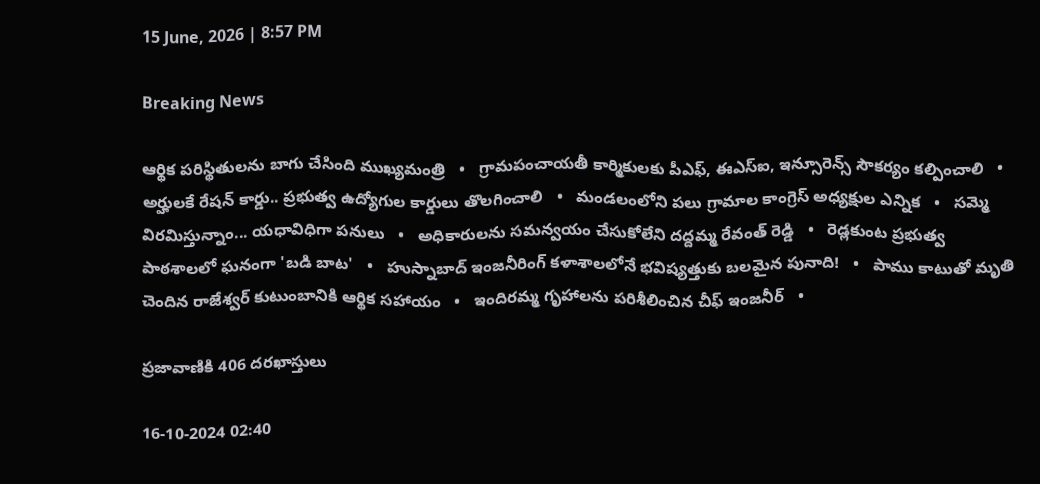15 June, 2026 | 8:57 PM

Breaking News

ఆర్థిక పరిస్థితులను బాగు చేసింది ముఖ్యమంత్రి   •   గ్రామపంచాయతీ కార్మికులకు పీఎఫ్, ఈఎస్ఐ, ఇన్సూరెన్స్ సౌకర్యం కల్పించాలి   •   అర్హులకే రేషన్ కార్డు.. ప్రభుత్వ ఉద్యోగుల కార్డులు తొలగించాలి   •   మండలంలోని పలు గ్రామాల కాంగ్రెస్ అధ్యక్షుల ఎన్నిక   •   సమ్మె విరమిస్తున్నాం... యధావిధిగా పనులు   •   అధికారులను సమన్వయం చేసుకోలేని దద్దమ్మ రేవంత్ రెడ్డి   •   రెడ్లకుంట ప్రభుత్వ పాఠశాలలో ఘనంగా 'బడి బాట'   •   హుస్నాబాద్ ఇంజనీరింగ్ కళాశాలలోనే భవిష్యత్తుకు బలమైన పునాది!   •   పాము కాటుతో మృతి చెందిన రాజేశ్వర్ కుటుంబానికి ఆర్థిక సహాయం   •   ఇందిరమ్మ గృహాలను పరిశీలించిన చీఫ్ ఇంజనీర్   •

ప్రజావాణికి 406 దరఖాస్తులు

16-10-2024 02:40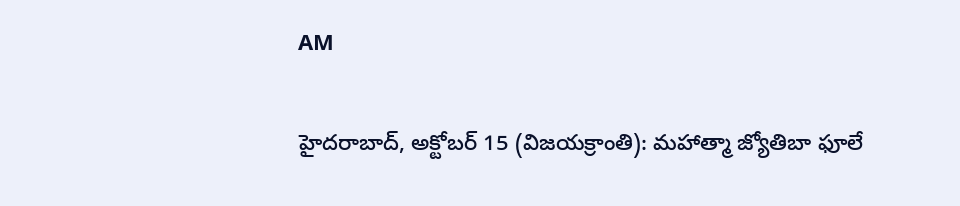AM

హైదరాబాద్, అక్టోబర్ 15 (విజయక్రాంతి): మహాత్మా జ్యోతిబా ఫూలే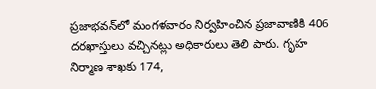ప్రజాభవన్‌లో మంగళవారం నిర్వహించిన ప్రజావాణికి 406 దరఖాస్తులు వచ్చినట్లు అధికారులు తెలి పారు. గృహ నిర్మాణ శాఖకు 174,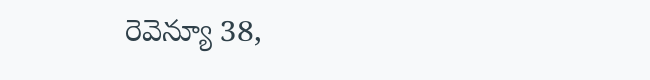రెవెన్యూ 38,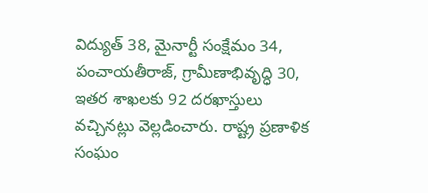విద్యుత్ 38, మైనార్టీ సంక్షేమం 34, పంచాయతీరాజ్, గ్రామీణాభివృద్ధి 30, ఇతర శాఖలకు 92 దరఖాస్తులు వచ్చినట్లు వెల్లడించారు. రాష్ట్ర ప్రణాళిక సంఘం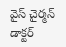వైస్ చైర్మన్ డాక్టర్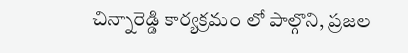చిన్నారెడ్డి కార్యక్రమం లో పాల్గొని, ప్రజల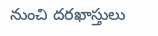నుంచి దరఖాస్తులు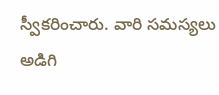స్వీకరించారు. వారి సమస్యలు అడిగి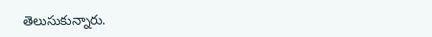తెలుసుకున్నారు.